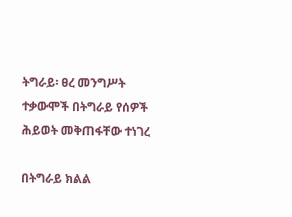ትግራይ፡ ፀረ መንግሥት ተቃውሞች በትግራይ የሰዎች ሕይወት መቅጠፋቸው ተነገረ

በትግራይ ክልል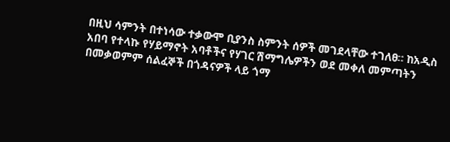በዚህ ሳምንት በተነሳው ተቃውሞ ቢያንስ ስምንት ሰዎች መገደላቸው ተገለፀ። ከአዲስ አበባ የተላኩ የሃይማኖት አባቶችና የሃገር ሽማግሌዎችን ወደ መቀለ መምጣትን በመቃወምም ሰልፈኞች በጎዳናዎች ላይ ጎማ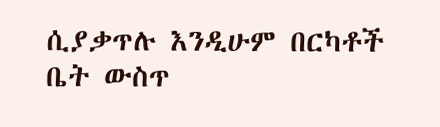ሲያቃጥሉ እንዲሁም በርካቶች ቤት ውስጥ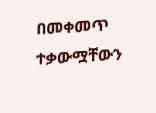በመቀመጥ ተቃውሟቸውን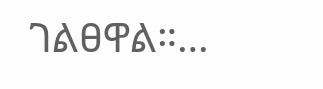ገልፀዋል።…